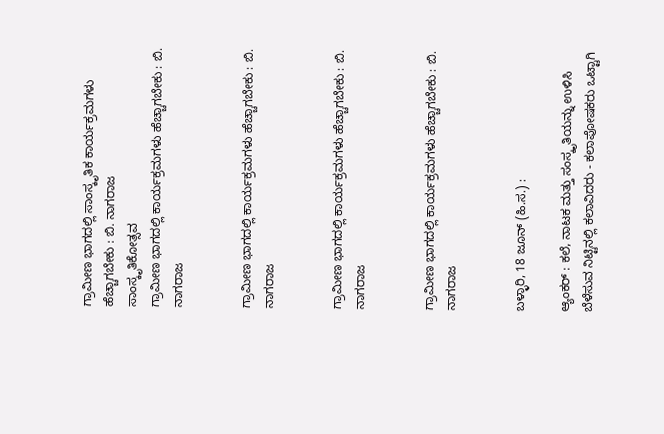ಗ್ರಾಮೀಣ ಭಾಗದಲ್ಲಿ ಸಾಂಸ್ಕೃತಿಕ ಕಾರ್ಯಕ್ರಮಗಳು ಹೆಚ್ಚಾಗಬೇಕು : ಬಿ. ನಾಗರಾಜ
ಸಾಂಸ್ಕೃತಿಕೋತ್ಸವ
ಗ್ರಾಮೀಣ ಭಾಗದಲ್ಲಿ ಕಾರ್ಯಕ್ರಮಗಳು ಹೆಚ್ಚಾಗಬೇಕು : ಬಿ. ನಾಗರಾಜ


ಗ್ರಾಮೀಣ ಭಾಗದಲ್ಲಿ ಕಾರ್ಯಕ್ರಮಗಳು ಹೆಚ್ಚಾಗಬೇಕು : ಬಿ. ನಾಗರಾಜ


ಗ್ರಾಮೀಣ ಭಾಗದಲ್ಲಿ ಕಾರ್ಯಕ್ರಮಗಳು ಹೆಚ್ಚಾಗಬೇಕು : ಬಿ. ನಾಗರಾಜ


ಗ್ರಾಮೀಣ ಭಾಗದಲ್ಲಿ ಕಾರ್ಯಕ್ರಮಗಳು ಹೆಚ್ಚಾಗಬೇಕು : ಬಿ. ನಾಗರಾಜ


ಬಳ್ಳಾರಿ, 18 ಜೂನ್ (ಹಿ.ಸ.) :

ಆ್ಯಂಕರ್ : ಕಲೆ, ನಾಟಕ ಮತ್ತು ಸಂಸ್ಕೃತಿಯನ್ನು ಉಳಿಸಿ ಬೆಳೆಸುವ ನಿಟ್ಟಿನಲ್ಲಿ ಕಲಾವಿದರು - ಕಲಾಪೋಷಕರು ಒಟ್ಟಾಗಿ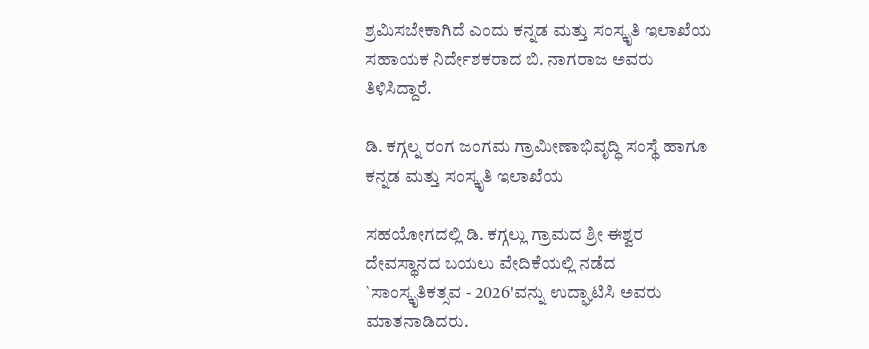ಶ್ರಮಿಸಬೇಕಾಗಿದೆ ಎಂದು ಕನ್ನಡ ಮತ್ತು ಸಂಸ್ಕೃತಿ ಇಲಾಖೆಯ ಸಹಾಯಕ ನಿರ್ದೇಶಕರಾದ ಬಿ. ನಾಗರಾಜ ಅವರು ತಿಳಿಸಿದ್ದಾರೆ.

ಡಿ. ಕಗ್ಗಲ್ನ ರಂಗ ಜಂಗಮ ಗ್ರಾಮೀಣಾಭಿವೃದ್ಧಿ ಸಂಸ್ಥೆ ಹಾಗೂ ಕನ್ನಡ ಮತ್ತು ಸಂಸ್ಕೃತಿ ಇಲಾಖೆಯ

ಸಹಯೋಗದಲ್ಲಿ ಡಿ. ಕಗ್ಗಲ್ಲು ಗ್ರಾಮದ ಶ್ರೀ ಈಶ್ವರ ದೇವಸ್ಥಾನದ ಬಯಲು ವೇದಿಕೆಯಲ್ಲಿ ನಡೆದ `ಸಾಂಸ್ಕೃತಿಕತ್ಸವ - 2026'ವನ್ನು ಉದ್ಘಾಟಿಸಿ ಅವರು ಮಾತನಾಡಿದರು.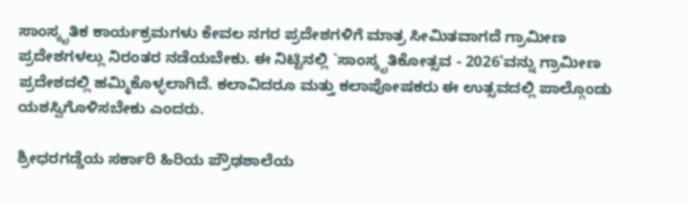ಸಾಂಸ್ಕೃತಿಕ ಕಾರ್ಯಕ್ರಮಗಳು ಕೇವಲ ನಗರ ಪ್ರದೇಶಗಳಿಗೆ ಮಾತ್ರ ಸೀಮಿತವಾಗದೆ ಗ್ರಾಮೀಣ ಪ್ರದೇಶಗಳಲ್ಲು ನಿರಂತರ ನಡೆಯಬೇಕು. ಈ ನಿಟ್ಟಿನಲ್ಲಿ `ಸಾಂಸ್ಕೃತಿಕೋತ್ಸವ - 2026'ವನ್ನು ಗ್ರಾಮೀಣ ಪ್ರದೇಶದಲ್ಲಿ ಹಮ್ಮಿಕೊಳ್ಳಲಾಗಿದೆ. ಕಲಾವಿದರೂ ಮತ್ತು ಕಲಾಪೋಷಕರು ಈ ಉತ್ಸವದಲ್ಲಿ ಪಾಲ್ಗೊಂಡು ಯಶಸ್ವಿಗೊಳಿಸಬೇಕು ಎಂದರು.

ಶ್ರೀಧರಗಡ್ಡೆಯ ಸರ್ಕಾರಿ ಹಿರಿಯ ಪ್ರೌಢಶಾಲೆಯ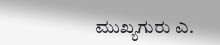ಮುಖ್ಯಗುರು ಎ.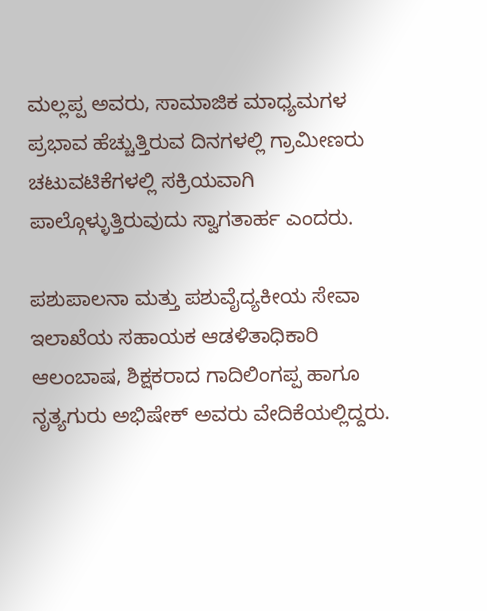ಮಲ್ಲಪ್ಪ ಅವರು, ಸಾಮಾಜಿಕ ಮಾಧ್ಯಮಗಳ ಪ್ರಭಾವ ಹೆಚ್ಚುತ್ತಿರುವ ದಿನಗಳಲ್ಲಿ ಗ್ರಾಮೀಣರು ಚಟುವಟಿಕೆಗಳಲ್ಲಿ ಸಕ್ರಿಯವಾಗಿ ಪಾಲ್ಗೊಳ್ಳುತ್ತಿರುವುದು ಸ್ವಾಗತಾರ್ಹ ಎಂದರು.

ಪಶುಪಾಲನಾ ಮತ್ತು ಪಶುವೈದ್ಯಕೀಯ ಸೇವಾ ಇಲಾಖೆಯ ಸಹಾಯಕ ಆಡಳಿತಾಧಿಕಾರಿ ಆಲಂಬಾಷ, ಶಿಕ್ಷಕರಾದ ಗಾದಿಲಿಂಗಪ್ಪ ಹಾಗೂ ನೃತ್ಯಗುರು ಅಭಿಷೇಕ್ ಅವರು ವೇದಿಕೆಯಲ್ಲಿದ್ದರು.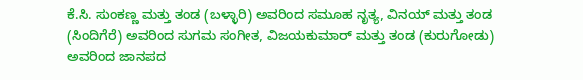ಕೆ.ಸಿ. ಸುಂಕಣ್ಣ ಮತ್ತು ತಂಡ (ಬಳ್ಳಾರಿ) ಅವರಿಂದ ಸಮೂಹ ನೃತ್ಯ, ವಿನಯ್ ಮತ್ತು ತಂಡ (ಸಿಂದಿಗೆರೆ) ಅವರಿಂದ ಸುಗಮ ಸಂಗೀತ, ವಿಜಯಕುಮಾರ್ ಮತ್ತು ತಂಡ (ಕುರುಗೋಡು) ಅವರಿಂದ ಜಾನಪದ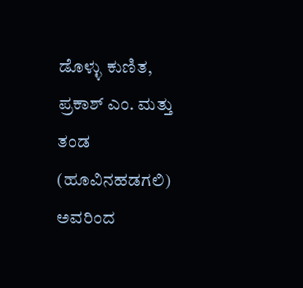ಡೊಳ್ಳು ಕುಣಿತ, ಪ್ರಕಾಶ್ ಎಂ. ಮತ್ತು ತಂಡ (ಹೂವಿನಹಡಗಲಿ) ಅವರಿಂದ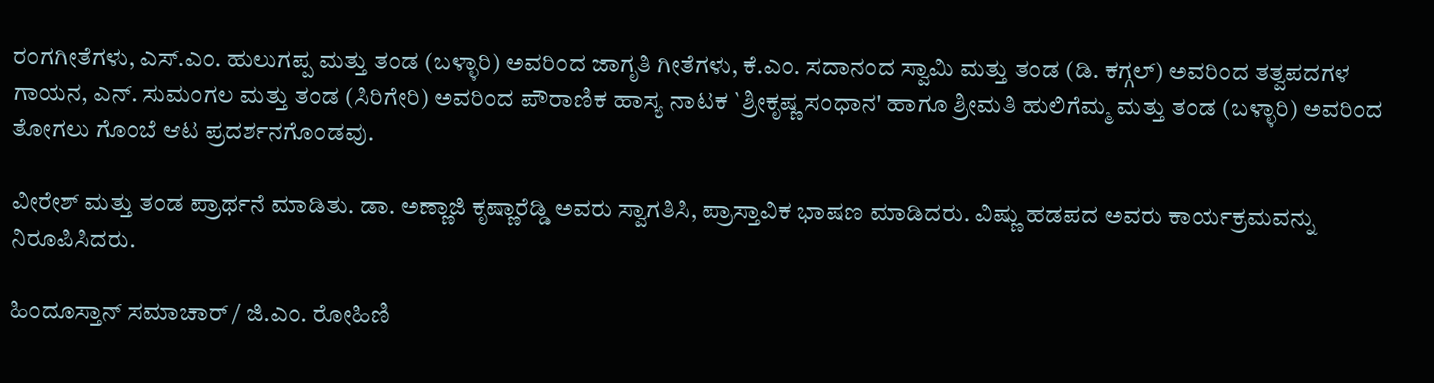ರಂಗಗೀತೆಗಳು, ಎಸ್.ಎಂ. ಹುಲುಗಪ್ಪ ಮತ್ತು ತಂಡ (ಬಳ್ಳಾರಿ) ಅವರಿಂದ ಜಾಗೃತಿ ಗೀತೆಗಳು, ಕೆ.ಎಂ. ಸದಾನಂದ ಸ್ವಾಮಿ ಮತ್ತು ತಂಡ (ಡಿ. ಕಗ್ಗಲ್) ಅವರಿಂದ ತತ್ವಪದಗಳ ಗಾಯನ, ಎನ್. ಸುಮಂಗಲ ಮತ್ತು ತಂಡ (ಸಿರಿಗೇರಿ) ಅವರಿಂದ ಪೌರಾಣಿಕ ಹಾಸ್ಯ ನಾಟಕ `ಶ್ರೀಕೃಷ್ಣ ಸಂಧಾನ' ಹಾಗೂ ಶ್ರೀಮತಿ ಹುಲಿಗೆಮ್ಮ ಮತ್ತು ತಂಡ (ಬಳ್ಳಾರಿ) ಅವರಿಂದ ತೋಗಲು ಗೊಂಬೆ ಆಟ ಪ್ರದರ್ಶನಗೊಂಡವು.

ವೀರೇಶ್ ಮತ್ತು ತಂಡ ಪ್ರಾರ್ಥನೆ ಮಾಡಿತು. ಡಾ. ಅಣ್ಣಾಜಿ ಕೃಷ್ಣಾರೆಡ್ಡಿ ಅವರು ಸ್ವಾಗತಿಸಿ, ಪ್ರಾಸ್ತಾವಿಕ ಭಾಷಣ ಮಾಡಿದರು. ವಿಷ್ಣು ಹಡಪದ ಅವರು ಕಾರ್ಯಕ್ರಮವನ್ನು ನಿರೂಪಿಸಿದರು.

ಹಿಂದೂಸ್ತಾನ್ ಸಮಾಚಾರ್ / ಜಿ.ಎಂ. ರೋಹಿಣಿ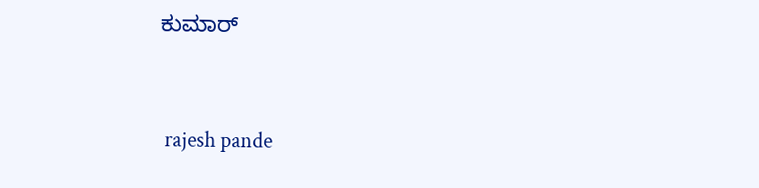ಕುಮಾರ್


 rajesh pande